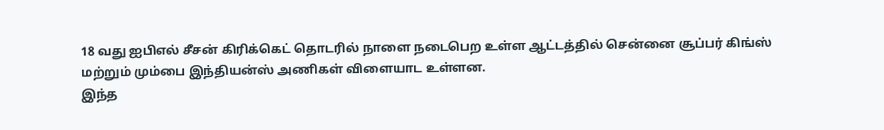18 வது ஐபிஎல் சீசன் கிரிக்கெட் தொடரில் நாளை நடைபெற உள்ள ஆட்டத்தில் சென்னை சூப்பர் கிங்ஸ் மற்றும் மும்பை இந்தியன்ஸ் அணிகள் விளையாட உள்ளன.
இந்த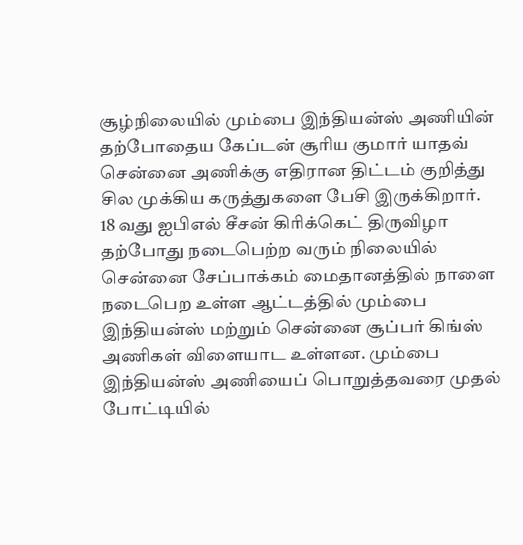சூழ்நிலையில் மும்பை இந்தியன்ஸ் அணியின் தற்போதைய கேப்டன் சூரிய குமார் யாதவ் சென்னை அணிக்கு எதிரான திட்டம் குறித்து சில முக்கிய கருத்துகளை பேசி இருக்கிறார்.
18 வது ஐபிஎல் சீசன் கிரிக்கெட் திருவிழா தற்போது நடைபெற்ற வரும் நிலையில் சென்னை சேப்பாக்கம் மைதானத்தில் நாளை நடைபெற உள்ள ஆட்டத்தில் மும்பை இந்தியன்ஸ் மற்றும் சென்னை சூப்பர் கிங்ஸ் அணிகள் விளையாட உள்ளன. மும்பை இந்தியன்ஸ் அணியைப் பொறுத்தவரை முதல் போட்டியில்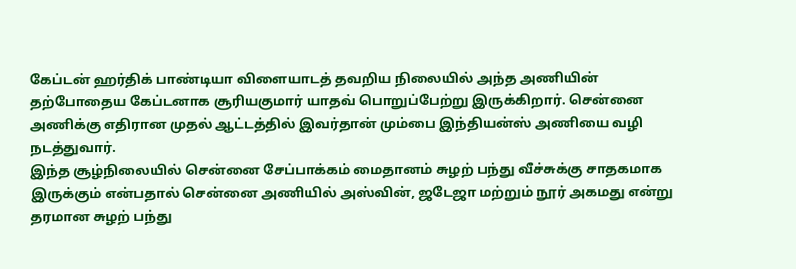கேப்டன் ஹர்திக் பாண்டியா விளையாடத் தவறிய நிலையில் அந்த அணியின் தற்போதைய கேப்டனாக சூரியகுமார் யாதவ் பொறுப்பேற்று இருக்கிறார். சென்னை அணிக்கு எதிரான முதல் ஆட்டத்தில் இவர்தான் மும்பை இந்தியன்ஸ் அணியை வழி நடத்துவார்.
இந்த சூழ்நிலையில் சென்னை சேப்பாக்கம் மைதானம் சுழற் பந்து வீச்சுக்கு சாதகமாக இருக்கும் என்பதால் சென்னை அணியில் அஸ்வின், ஜடேஜா மற்றும் நூர் அகமது என்று தரமான சுழற் பந்து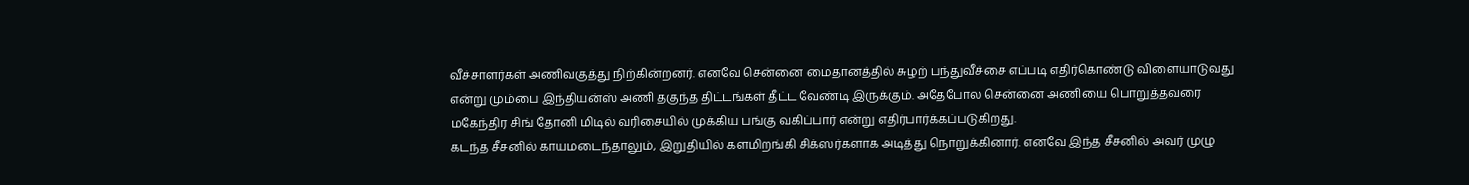வீச்சாளர்கள் அணிவகுத்து நிற்கின்றனர். எனவே சென்னை மைதானத்தில் சுழற் பந்துவீச்சை எப்படி எதிர்கொண்டு விளையாடுவது என்று மும்பை இந்தியன்ஸ் அணி தகுந்த திட்டங்கள் தீட்ட வேண்டி இருக்கும். அதேபோல சென்னை அணியை பொறுத்தவரை மகேந்திர சிங் தோனி மிடில் வரிசையில் முக்கிய பங்கு வகிப்பார் என்று எதிர்பார்க்கப்படுகிறது.
கடந்த சீசனில் காயமடைந்தாலும், இறுதியில் களமிறங்கி சிக்ஸர்களாக அடித்து நொறுக்கினார். எனவே இந்த சீசனில் அவர் முழு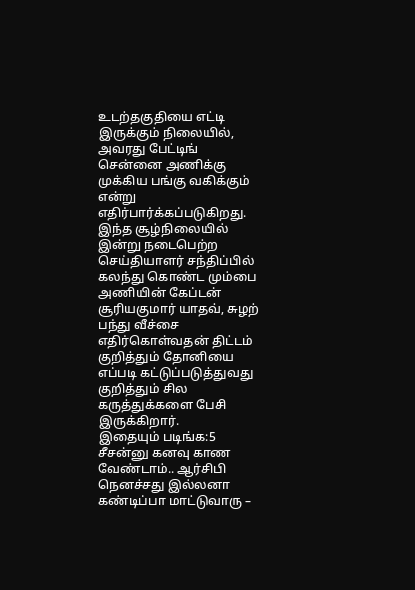உடற்தகுதியை எட்டி இருக்கும் நிலையில், அவரது பேட்டிங் சென்னை அணிக்கு முக்கிய பங்கு வகிக்கும் என்று எதிர்பார்க்கப்படுகிறது. இந்த சூழ்நிலையில் இன்று நடைபெற்ற செய்தியாளர் சந்திப்பில் கலந்து கொண்ட மும்பை அணியின் கேப்டன் சூரியகுமார் யாதவ், சுழற் பந்து வீச்சை எதிர்கொள்வதன் திட்டம் குறித்தும் தோனியை எப்படி கட்டுப்படுத்துவது குறித்தும் சில கருத்துக்களை பேசி இருக்கிறார்.
இதையும் படிங்க:5 சீசன்னு கனவு காண வேண்டாம்.. ஆர்சிபி நெனச்சது இல்லனா கண்டிப்பா மாட்டுவாரு –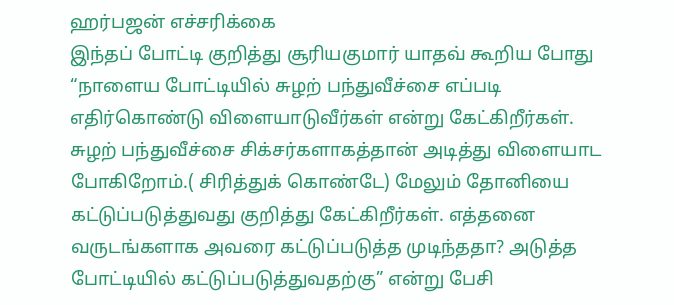ஹர்பஜன் எச்சரிக்கை
இந்தப் போட்டி குறித்து சூரியகுமார் யாதவ் கூறிய போது “நாளைய போட்டியில் சுழற் பந்துவீச்சை எப்படி எதிர்கொண்டு விளையாடுவீர்கள் என்று கேட்கிறீர்கள். சுழற் பந்துவீச்சை சிக்சர்களாகத்தான் அடித்து விளையாட போகிறோம்.( சிரித்துக் கொண்டே) மேலும் தோனியை கட்டுப்படுத்துவது குறித்து கேட்கிறீர்கள். எத்தனை வருடங்களாக அவரை கட்டுப்படுத்த முடிந்ததா? அடுத்த போட்டியில் கட்டுப்படுத்துவதற்கு” என்று பேசி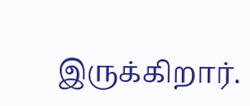இருக்கிறார்.